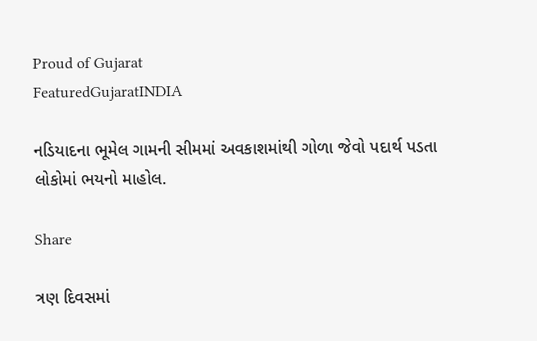Proud of Gujarat
FeaturedGujaratINDIA

નડિયાદના ભૂમેલ ગામની સીમમાં અવકાશમાંથી ગોળા જેવો પદાર્થ પડતા લોકોમાં ભયનો માહોલ.

Share

ત્રણ દિવસમાં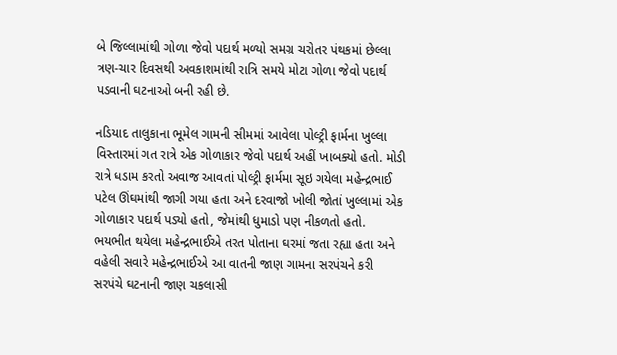બે જિલ્લામાંથી ગોળા જેવો પદાર્થ મળ્યો સમગ્ર ચરોતર પંથકમાં છેલ્લા ત્રણ-ચાર દિવસથી અવકાશમાંથી રાત્રિ સમયે મોટા ગોળા જેવો પદાર્થ પડવાની ઘટનાઓ બની રહી છે.

નડિયાદ તાલુકાના ભૂમેલ ગામની સીમમાં આવેલા પોલ્ટ્રી ફાર્મના ખુલ્લા વિસ્તારમાં ગત રાત્રે એક ગોળાકાર જેવો પદાર્થ અહીં ખાબક્યો હતો. મોડી રાત્રે ધડામ કરતો અવાજ આવતાં પોલ્ટ્રી ફાર્મમા સૂઇ ગયેલા મહેન્દ્રભાઈ પટેલ ઊંઘમાંથી જાગી ગયા હતા અને દરવાજો ખોલી જોતાં ખુલ્લામાં એક ગોળાકાર પદાર્થ પડ્યો હતો, જેમાંથી ધુમાડો પણ નીકળતો હતો. ભયભીત થયેલા મહેન્દ્રભાઈએ તરત પોતાના ઘરમાં જતા રહ્યા હતા અને વહેલી સવારે મહેન્દ્રભાઈએ આ વાતની જાણ ગામના સરપંચને કરી સરપંચે ઘટનાની જાણ ચકલાસી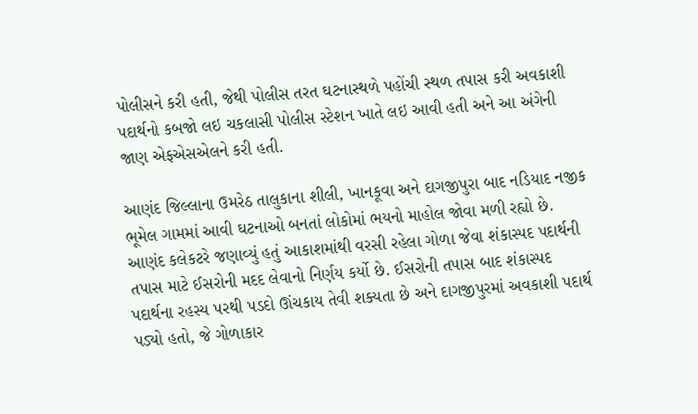પોલીસને કરી હતી, જેથી પોલીસ તરત ઘટનાસ્થળે પહોંચી સ્થળ તપાસ કરી અવકાશી પદાર્થનો કબજો લઇ ચકલાસી પોલીસ સ્ટેશન ખાતે લઇ આવી હતી અને આ અંગેની જાણ એફએસએલને કરી હતી.

આણંદ જિલ્લાના ઉમરેઠ તાલુકાના શીલી, ખાનકૂવા અને દાગજીપુરા બાદ નડિયાદ નજીક ભૂમેલ ગામમાં આવી ઘટનાઓ બનતાં લોકોમાં ભયનો માહોલ જોવા મળી રહ્યો છે. આણંદ કલેકટરે જણાવ્યું હતું આકાશમાંથી વરસી રહેલા ગોળા જેવા શંકાસ્પદ પદાર્થની તપાસ માટે ઈસરોની મદદ લેવાનો નિર્ણય કર્યો છે. ઈસરોની તપાસ બાદ શંકાસ્પદ પદાર્થના રહસ્ય પરથી પડદો ઊંચકાય તેવી શક્યતા છે અને દાગજીપુરમાં અવકાશી પદાર્થ પડ્યો હતો, જે ગોળાકાર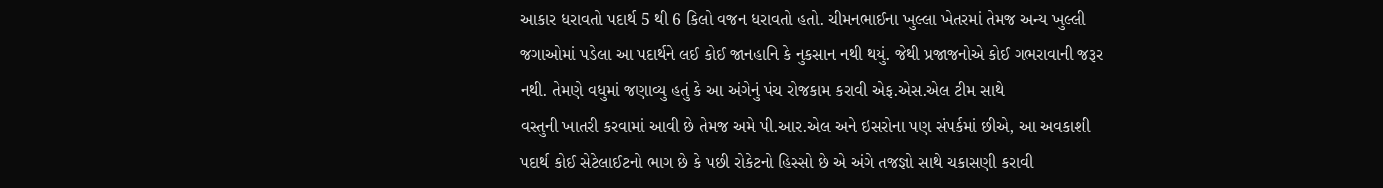આકાર ધરાવતો પદાર્થ 5 થી 6 કિલો વજન ધરાવતો હતો. ચીમનભાઈના ખુલ્લા ખેતરમાં તેમજ અન્ય ખુલ્લી જગાઓમાં પડેલા આ પદાર્થને લઈ કોઈ જાનહાનિ કે નુકસાન નથી થયું. જેથી પ્રજાજનોએ કોઈ ગભરાવાની જરૂર નથી. તેમણે વધુમાં જણાવ્યુ હતું કે આ અંગેનું પંચ રોજકામ કરાવી એફ.એસ.એલ ટીમ સાથે
વસ્તુની ખાતરી કરવામાં આવી છે તેમજ અમે પી.આર.એલ અને ઇસરોના પણ સંપર્કમાં છીએ, આ અવકાશી પદાર્થ કોઈ સેટેલાઈટનો ભાગ છે કે પછી રોકેટનો હિસ્સો છે એ અંગે તજજ્ઞો સાથે ચકાસણી કરાવી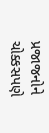પ્રજાજનોને ચોક્કસપણે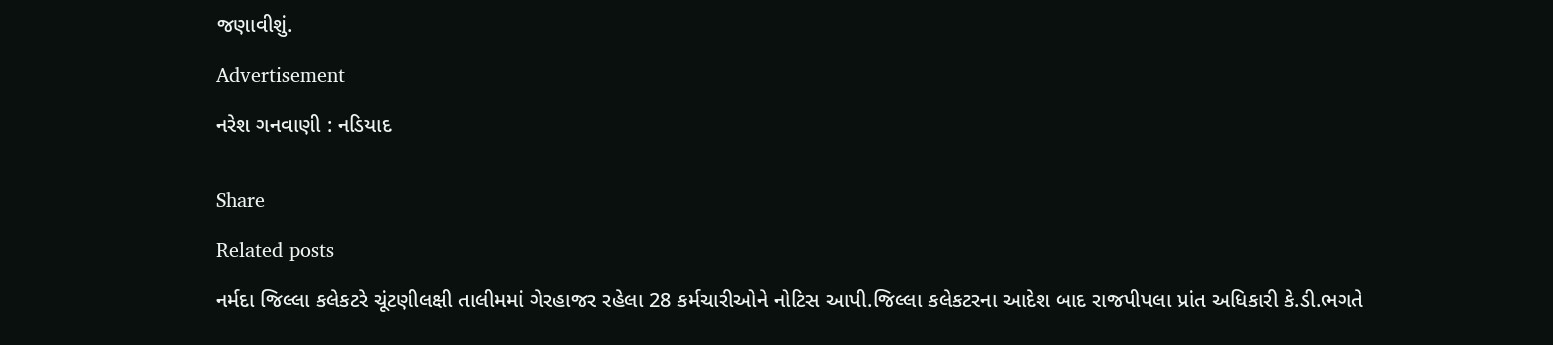જણાવીશું.

Advertisement

નરેશ ગનવાણી : નડિયાદ


Share

Related posts

નર્મદા જિલ્લા કલેકટરે ચૂંટણીલક્ષી તાલીમમાં ગેરહાજર રહેલા 28 કર્મચારીઓને નોટિસ આપી.જિલ્લા કલેકટરના આદેશ બાદ રાજપીપલા પ્રાંત અધિકારી કે.ડી.ભગતે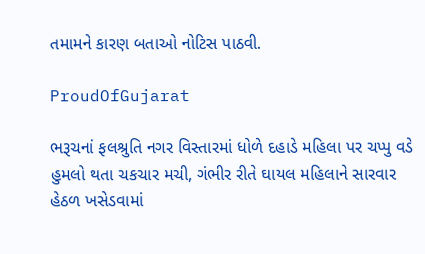તમામને કારણ બતાઓ નોટિસ પાઠવી.

ProudOfGujarat

ભરૂચનાં ફલશ્રુતિ નગર વિસ્તારમાં ધોળે દહાડે મહિલા પર ચપ્પુ વડે હુમલો થતા ચકચાર મચી, ગંભીર રીતે ઘાયલ મહિલાને સારવાર હેઠળ ખસેડવામાં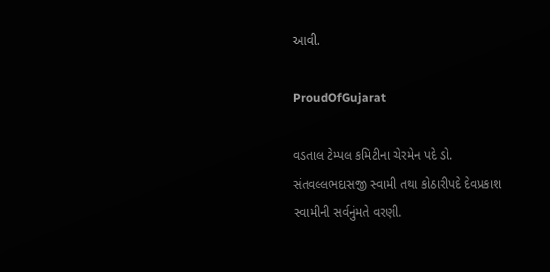આવી.

ProudOfGujarat

વડતાલ ટેમ્પલ કમિટીના ચેરમેન પદે ડો. સંતવલ્લભદાસજી સ્વામી તથા કોઠારીપદે દેવપ્રકાશ સ્વામીની સર્વનુંમતે વરણી.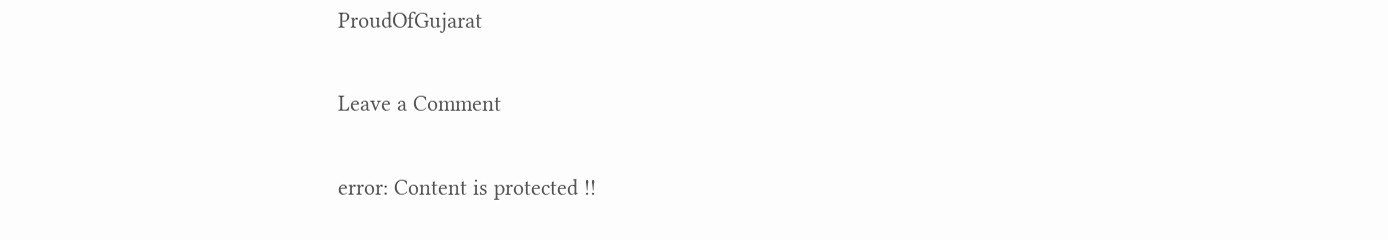ProudOfGujarat

Leave a Comment

error: Content is protected !!